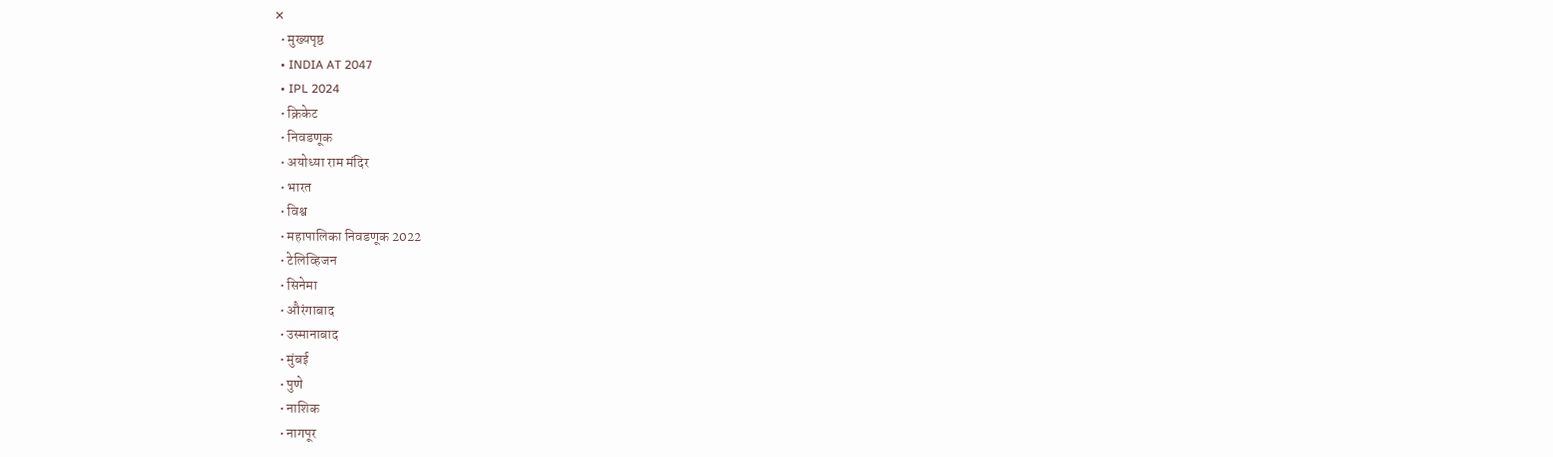✕
  • मुख्यपृष्ठ
  • INDIA AT 2047
  • IPL 2024
  • क्रिकेट
  • निवडणूक
  • अयोध्या राम मंदिर
  • भारत
  • विश्व
  • महापालिका निवडणूक 2022
  • टेलिव्हिजन
  • सिनेमा
  • औरंगाबाद
  • उस्मानाबाद
  • मुंबई
  • पुणे
  • नाशिक
  • नागपूर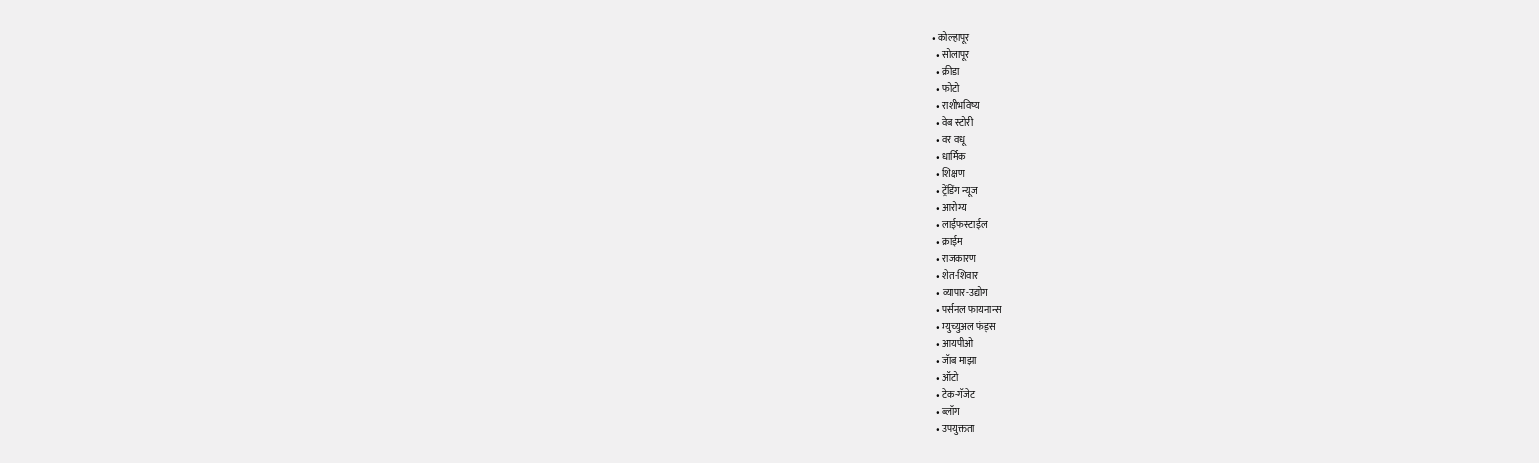• कोल्हापूर
  • सोलापूर
  • क्रीडा
  • फोटो
  • राशीभविष्य
  • वेब स्टोरी
  • वर वधू
  • धार्मिक
  • शिक्षण
  • ट्रेंडिंग न्यूज
  • आरोग्य
  • लाईफस्टाईल
  • क्राईम
  • राजकारण
  • शेत-शिवार
  • व्यापार-उद्योग
  • पर्सनल फायनान्स
  • म्युच्युअल फंड्स
  • आयपीओ
  • जॅाब माझा
  • ऑटो
  • टेक-गॅजेट
  • ब्लॉग
  • उपयुक्तता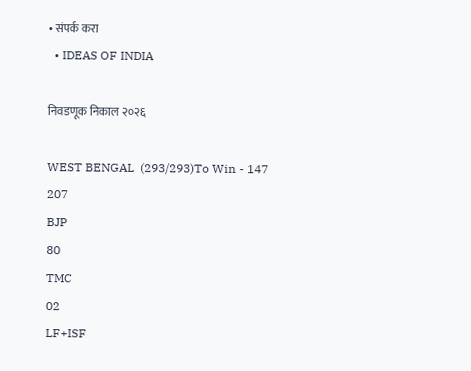• संपर्क करा
  • IDEAS OF INDIA

निवडणूक निकाल २०२६

WEST BENGAL  (293/293)To Win - 147
207
BJP
80
TMC
02
LF+ISF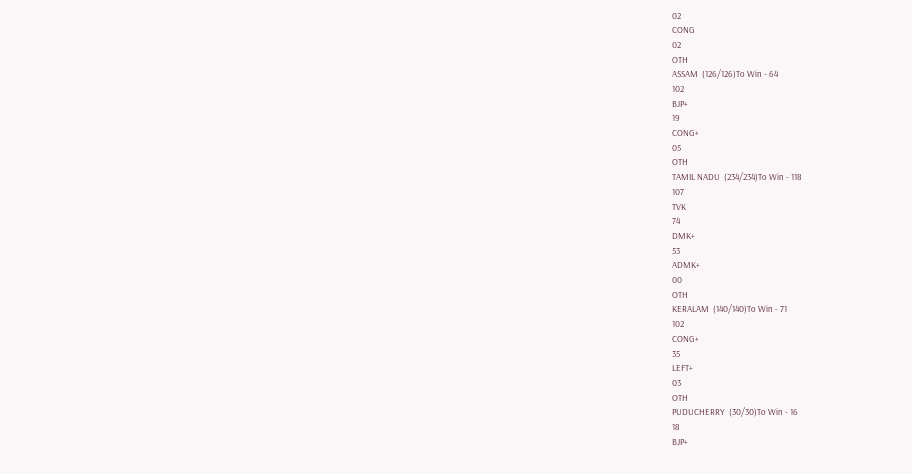02
CONG
02
OTH
ASSAM  (126/126)To Win - 64
102
BJP+
19
CONG+
05
OTH
TAMIL NADU  (234/234)To Win - 118
107
TVK
74
DMK+
53
ADMK+
00
OTH
KERALAM  (140/140)To Win - 71
102
CONG+
35
LEFT+
03
OTH
PUDUCHERRY  (30/30)To Win - 16
18
BJP+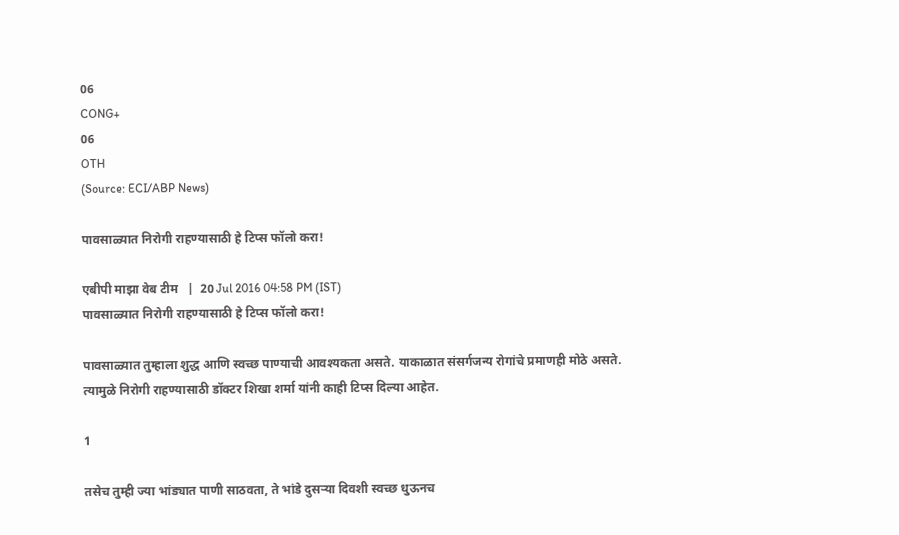06
CONG+
06
OTH
(Source: ECI/ABP News)

पावसाळ्यात निरोगी राहण्यासाठी हे टिप्स फॉलो करा!

एबीपी माझा वेब टीम   |  20 Jul 2016 04:58 PM (IST)
पावसाळ्यात निरोगी राहण्यासाठी हे टिप्स फॉलो करा!

पावसाळ्यात तुम्हाला शुद्ध आणि स्वच्छ पाण्याची आवश्यकता असते. याकाळात संसर्गजन्य रोगांचे प्रमाणही मोठे असते. त्यामुळे निरोगी राहण्यासाठी डॉक्टर शिखा शर्मा यांनी काही टिप्स दिल्या आहेत.

1

तसेच तुम्ही ज्या भांड्यात पाणी साठवता, ते भांडे दुसऱ्या दिवशी स्वच्छ धुऊनच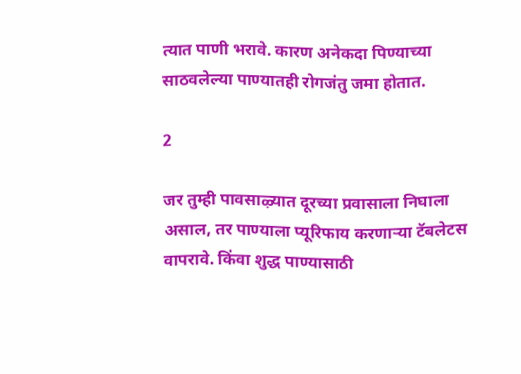त्यात पाणी भरावे. कारण अनेकदा पिण्याच्या साठवलेल्या पाण्यातही रोगजंतु जमा होतात.

2

जर तुम्ही पावसाऴ्यात दूरच्या प्रवासाला निघाला असाल, तर पाण्याला प्यूरिफाय करणाऱ्या टॅबलेटस वापरावे. किंवा शुद्ध पाण्यासाठी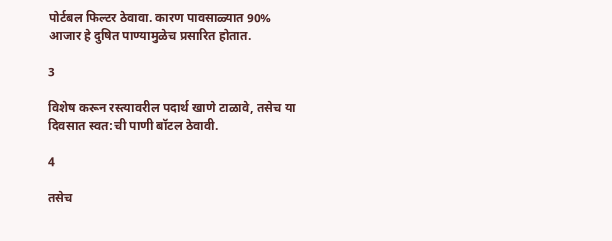पोर्टबल फिल्टर ठेवावा. कारण पावसाळ्यात 90% आजार हे दुषित पाण्यामुळेच प्रसारित होतात.

3

विशेष करून रस्त्यावरील पदार्थ खाणे टाळावे, तसेच या दिवसात स्वत:ची पाणी बॉटल ठेवावी.

4

तसेच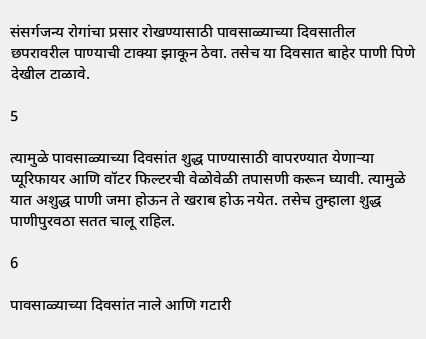संसर्गजन्य रोगांचा प्रसार रोखण्यासाठी पावसाळ्याच्या दिवसातील छपरावरील पाण्याची टाक्या झाकून ठेवा. तसेच या दिवसात बाहेर पाणी पिणे देखील टाळावे.

5

त्यामुळे पावसाळ्याच्या दिवसांत शुद्ध पाण्यासाठी वापरण्यात येणाऱ्या प्यूरिफायर आणि वॉटर फिल्टरची वेळोवेळी तपासणी करून घ्यावी. त्यामुळे यात अशुद्ध पाणी जमा होऊन ते खराब होऊ नयेत. तसेच तुम्हाला शुद्ध पाणीपुरवठा सतत चालू राहिल.

6

पावसाळ्याच्या दिवसांत नाले आणि गटारी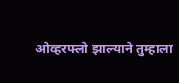ओव्हरफ्लो झाल्याने तुम्हाला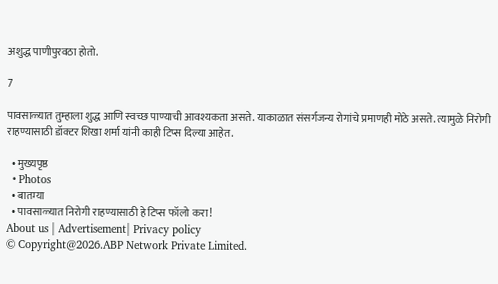अशुद्ध पाणीपुरवठा होतो.

7

पावसाळ्यात तुम्हाला शुद्ध आणि स्वच्छ पाण्याची आवश्यकता असते. याकाळात संसर्गजन्य रोगांचे प्रमाणही मोठे असते. त्यामुळे निरोगी राहण्यासाठी डॉक्टर शिखा शर्मा यांनी काही टिप्स दिल्या आहेत.

  • मुख्यपृष्ठ
  • Photos
  • बातम्या
  • पावसाळ्यात निरोगी राहण्यासाठी हे टिप्स फॉलो करा!
About us | Advertisement| Privacy policy
© Copyright@2026.ABP Network Private Limited.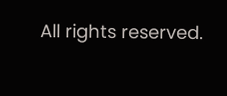All rights reserved.